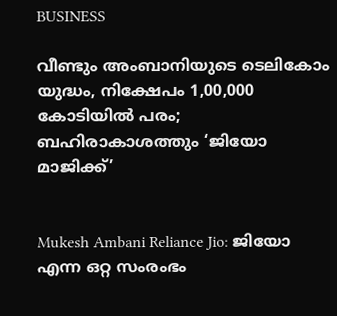BUSINESS

വീണ്ടും അംബാനിയുടെ ടെലികോം യുദ്ധം, നിക്ഷേപം 1,00,000 കോടിയിൽ പരം; ബഹിരാകാശത്തും ‘ജിയോ മാജിക്ക്’


Mukesh Ambani Reliance Jio: ജിയോ എന്ന ഒറ്റ സംരംഭം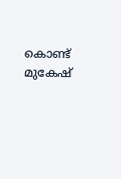കൊണ്ട് മുകേഷ്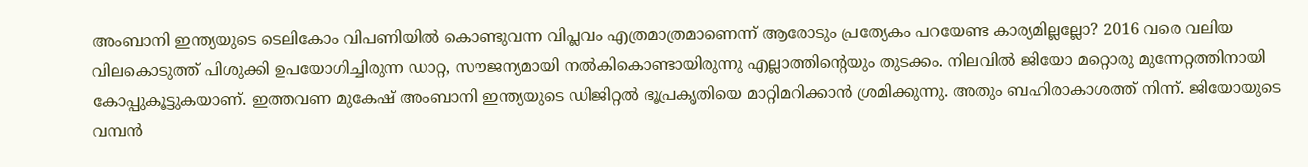അംബാനി ഇന്ത്യയുടെ ടെലികോം വിപണിയിൽ കൊണ്ടുവന്ന വിപ്ലവം എത്രമാത്രമാണെന്ന് ആരോടും പ്രത്യേകം പറയേണ്ട കാര്യമില്ലല്ലോ? 2016 വരെ വലിയ വിലകൊടുത്ത് പിശുക്കി ഉപയോഗിച്ചിരുന്ന ഡാറ്റ, സൗജന്യമായി നൽകികൊണ്ടായിരുന്നു എല്ലാത്തിന്റെയും തുടക്കം. നിലവിൽ ജിയോ മറ്റൊരു മുന്നേറ്റത്തിനായി കോപ്പുകൂട്ടുകയാണ്. ഇത്തവണ മുകേഷ് അംബാനി ഇന്ത്യയുടെ ഡിജിറ്റൽ ഭൂപ്രകൃതിയെ മാറ്റിമറിക്കാൻ ശ്രമിക്കുന്നു. അതും ബഹിരാകാശത്ത് നിന്ന്. ജിയോയുടെ വമ്പൻ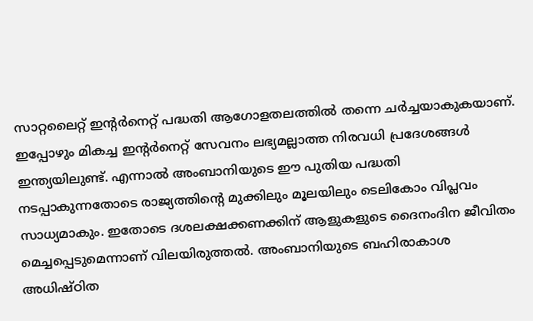സാറ്റലൈറ്റ് ഇന്റർനെറ്റ് പദ്ധതി ആഗോളതലത്തിൽ തന്നെ ചർച്ചയാകുകയാണ്. ഇപ്പോഴും മികച്ച ഇന്റർനെറ്റ് സേവനം ലഭ്യമല്ലാത്ത നിരവധി പ്രദേശങ്ങൾ ഇന്ത്യയിലുണ്ട്. എന്നാൽ അംബാനിയുടെ ഈ പുതിയ പദ്ധതി നടപ്പാകുന്നതോടെ രാജ്യത്തിന്റെ മുക്കിലും മൂലയിലും ടെലികോം വിപ്ലവം സാധ്യമാകും. ഇതോടെ ദശലക്ഷക്കണക്കിന് ആളുകളുടെ ദൈനംദിന ജീവിതം മെച്ചപ്പെടുമെന്നാണ് വിലയിരുത്തൽ. അംബാനിയുടെ ബഹിരാകാശ അധിഷ്ഠിത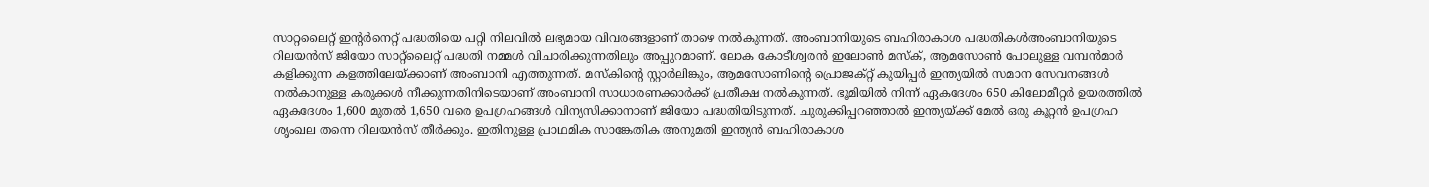സാറ്റലൈറ്റ് ഇന്റർനെറ്റ് പദ്ധതിയെ പറ്റി നിലവിൽ ലഭ്യമായ വിവരങ്ങളാണ് താഴെ നൽകുന്നത്. അംബാനിയുടെ ബഹിരാകാശ പദ്ധതികൾഅംബാനിയുടെ റിലയൻസ് ജിയോ സാറ്റ്‌ലൈറ്റ് പദ്ധതി നമ്മൾ വിചാരിക്കുന്നതിലും അപ്പുറമാണ്. ലോക കോടീശ്വരൻ ഇലോൺ മസ്‌ക്, ആമസോൺ പോലുള്ള വമ്പൻമാർ കളിക്കുന്ന കളത്തിലേയ്ക്കാണ് അംബാനി എത്തുന്നത്. മസ്‌കിന്റെ സ്റ്റാർലിങ്കും, ആമസോണിന്റെ പ്രൊജക്റ്റ് കുയിപ്പർ ഇന്ത്യയിൽ സമാന സേവനങ്ങൾ നൽകാനുള്ള കരുക്കൾ നീക്കുന്നതിനിടെയാണ് അംബാനി സാധാരണക്കാർക്ക് പ്രതീക്ഷ നൽകുന്നത്. ഭൂമിയിൽ നിന്ന് ഏകദേശം 650 കിലോമീറ്റർ ഉയരത്തിൽ ഏകദേശം 1,600 മുതൽ 1,650 വരെ ഉപഗ്രഹങ്ങൾ വിന്യസിക്കാനാണ് ജിയോ പദ്ധതിയിടുന്നത്. ചുരുക്കിപ്പറഞ്ഞാൽ ഇന്ത്യയ്ക്ക് മേൽ ഒരു കൂറ്റൻ ഉപഗ്രഹ ശൃംഖല തന്നെ റിലയൻസ് തീർക്കും. ഇതിനുള്ള പ്രാഥമിക സാങ്കേതിക അനുമതി ഇന്ത്യൻ ബഹിരാകാശ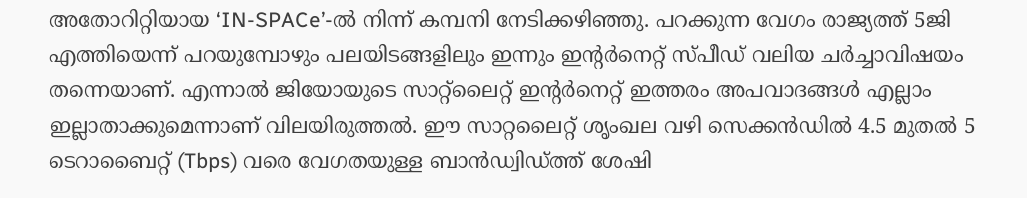അതോറിറ്റിയായ ‘IN-SPACe’-ൽ നിന്ന് കമ്പനി നേടിക്കഴിഞ്ഞു. പറക്കുന്ന വേഗം രാജ്യത്ത് 5ജി എത്തിയെന്ന് പറയുമ്പോഴും പലയിടങ്ങളിലും ഇന്നും ഇന്റർനെറ്റ് സ്പീഡ് വലിയ ചർച്ചാവിഷയം തന്നെയാണ്. എന്നാൽ ജിയോയുടെ സാറ്റ്‌ലൈറ്റ് ഇന്റർനെറ്റ് ഇത്തരം അപവാദങ്ങൾ എല്ലാം ഇല്ലാതാക്കുമെന്നാണ് വിലയിരുത്തൽ. ഈ സാറ്റലൈറ്റ് ശൃംഖല വഴി സെക്കൻഡിൽ 4.5 മുതൽ 5 ടെറാബൈറ്റ് (Tbps) വരെ വേഗതയുള്ള ബാൻഡ്വിഡ്ത്ത് ശേഷി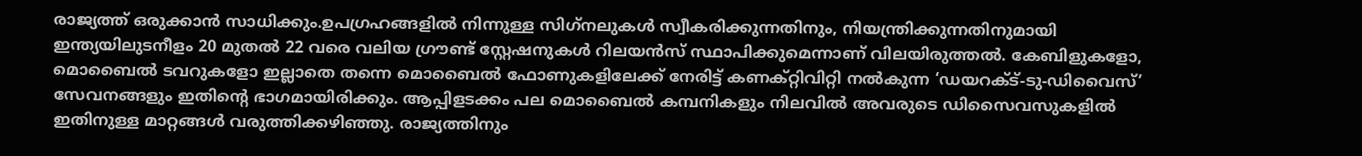രാജ്യത്ത് ഒരുക്കാൻ സാധിക്കും.ഉപഗ്രഹങ്ങളിൽ നിന്നുള്ള സിഗ്‌നലുകൾ സ്വീകരിക്കുന്നതിനും, നിയന്ത്രിക്കുന്നതിനുമായി ഇന്ത്യയിലുടനീളം 20 മുതൽ 22 വരെ വലിയ ഗ്രൗണ്ട് സ്റ്റേഷനുകൾ റിലയൻസ് സ്ഥാപിക്കുമെന്നാണ് വിലയിരുത്തൽ. കേബിളുകളോ, മൊബൈൽ ടവറുകളോ ഇല്ലാതെ തന്നെ മൊബൈൽ ഫോണുകളിലേക്ക് നേരിട്ട് കണക്റ്റിവിറ്റി നൽകുന്ന ‘ഡയറക്ട്-ടു-ഡിവൈസ്’ സേവനങ്ങളും ഇതിന്റെ ഭാഗമായിരിക്കും. ആപ്പിളടക്കം പല മൊബൈൽ കമ്പനികളും നിലവിൽ അവരുടെ ഡിസൈവസുകളിൽ ഇതിനുള്ള മാറ്റങ്ങൾ വരുത്തിക്കഴിഞ്ഞു. രാജ്യത്തിനും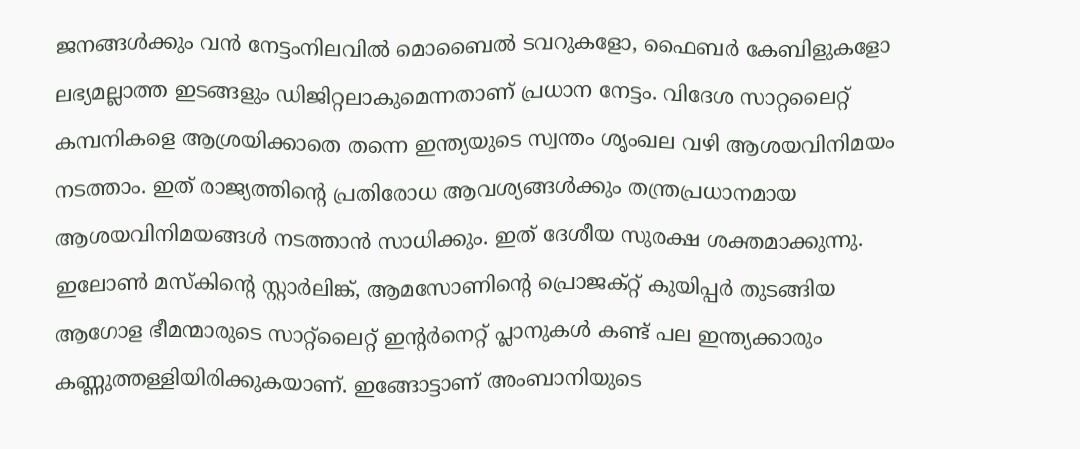ജനങ്ങൾക്കും വൻ നേട്ടംനിലവിൽ മൊബൈൽ ടവറുകളോ, ഫൈബർ കേബിളുകളോ ലഭ്യമല്ലാത്ത ഇടങ്ങളും ഡിജിറ്റലാകുമെന്നതാണ് പ്രധാന നേട്ടം. വിദേശ സാറ്റലൈറ്റ് കമ്പനികളെ ആശ്രയിക്കാതെ തന്നെ ഇന്ത്യയുടെ സ്വന്തം ശൃംഖല വഴി ആശയവിനിമയം നടത്താം. ഇത് രാജ്യത്തിന്റെ പ്രതിരോധ ആവശ്യങ്ങൾക്കും തന്ത്രപ്രധാനമായ ആശയവിനിമയങ്ങൾ നടത്താൻ സാധിക്കും. ഇത് ദേശീയ സുരക്ഷ ശക്തമാക്കുന്നു. ഇലോൺ മസ്‌കിന്റെ സ്റ്റാർലിങ്ക്, ആമസോണിന്റെ പ്രൊജക്റ്റ് കുയിപ്പർ തുടങ്ങിയ ആഗോള ഭീമന്മാരുടെ സാറ്റ്‌ലൈറ്റ് ഇന്റർനെറ്റ് പ്ലാനുകൾ കണ്ട് പല ഇന്ത്യക്കാരും കണ്ണുത്തള്ളിയിരിക്കുകയാണ്. ഇങ്ങോട്ടാണ് അംബാനിയുടെ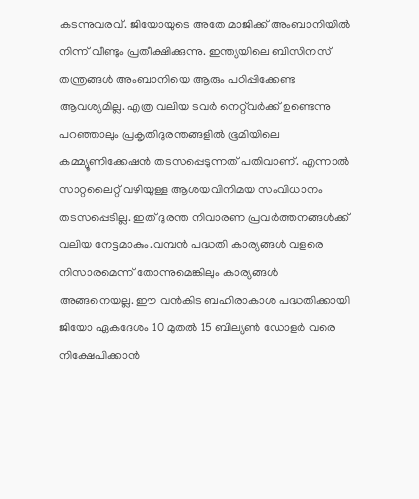കടന്നുവരവ്. ജിയോയുടെ അതേ മാജിക്ക് അംബാനിയിൽ നിന്ന് വീണ്ടും പ്രതീക്ഷിക്കുന്നു. ഇന്ത്യയിലെ ബിസിനസ് തന്ത്രങ്ങൾ അംബാനിയെ ആരും പഠിപ്പിക്കേണ്ട ആവശ്യമില്ല. എത്ര വലിയ ടവർ നെറ്റ്‌വർക്ക് ഉണ്ടെന്നു പറഞ്ഞാലും പ്രകൃതിദുരന്തങ്ങളിൽ ഭൂമിയിലെ കമ്മ്യൂണിക്കേഷൻ തടസപ്പെടുന്നത് പതിവാണ്. എന്നാൽ സാറ്റലൈറ്റ് വഴിയുള്ള ആശയവിനിമയ സംവിധാനം തടസപ്പെടില്ല. ഇത് ദുരന്ത നിവാരണ പ്രവർത്തനങ്ങൾക്ക് വലിയ നേട്ടമാകും.വമ്പൻ പദ്ധതി കാര്യങ്ങൾ വളരെ നിസാരമെന്ന് തോന്നുമെങ്കിലും കാര്യങ്ങൾ അങ്ങനെയല്ല. ഈ വൻകിട ബഹിരാകാശ പദ്ധതിക്കായി ജിയോ ഏകദേശം 10 മുതൽ 15 ബില്യൺ ഡോളർ വരെ നിക്ഷേപിക്കാൻ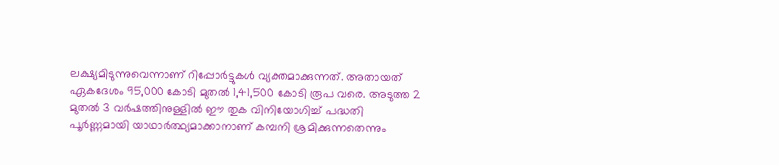ലക്ഷ്യമിടുന്നുവെന്നാണ് റിപ്പോർട്ടുകൾ വ്യക്തമാക്കുന്നത്. അതായത് ഏകദേശം 95,000 കോടി മുതൽ 1,41,500 കോടി രൂപ വരെ. അടുത്ത 2 മുതൽ 3 വർഷത്തിനുള്ളിൽ ഈ തുക വിനിയോഗിച്ച് പദ്ധതി പൂർണ്ണമായി യാഥാർത്ഥ്യമാക്കാനാണ് കമ്പനി ശ്രമിക്കുന്നതെന്നും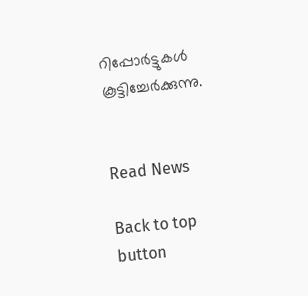റിപ്പോർട്ടുകൾ കൂട്ടിച്ചേർക്കുന്നു.


Read News

Back to top button